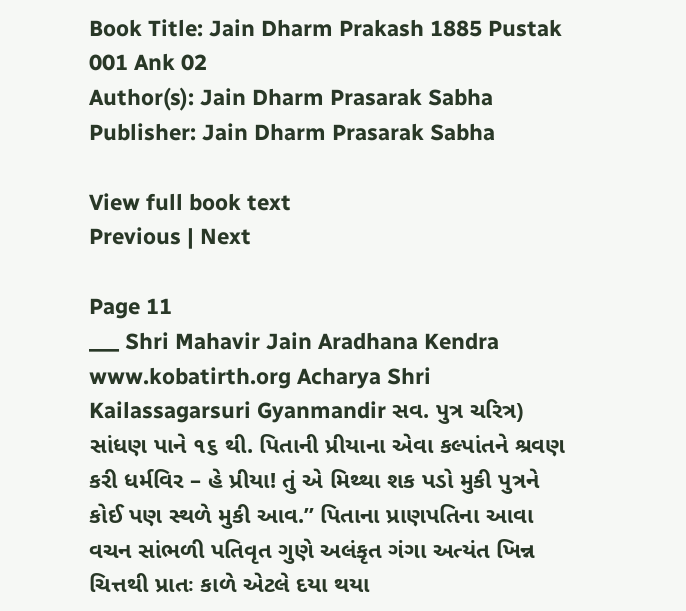Book Title: Jain Dharm Prakash 1885 Pustak 001 Ank 02
Author(s): Jain Dharm Prasarak Sabha
Publisher: Jain Dharm Prasarak Sabha

View full book text
Previous | Next

Page 11
___ Shri Mahavir Jain Aradhana Kendra www.kobatirth.org Acharya Shri Kailassagarsuri Gyanmandir સવ. પુત્ર ચરિત્ર) સાંધણ પાને ૧૬ થી. પિતાની પ્રીયાના એવા કલ્પાંતને શ્રવણ કરી ધર્મવિર – હે પ્રીયા! તું એ મિથ્થા શક પડો મુકી પુત્રને કોઈ પણ સ્થળે મુકી આવ.” પિતાના પ્રાણપતિના આવા વચન સાંભળી પતિવૃત ગુણે અલંકૃત ગંગા અત્યંત ખિન્ન ચિત્તથી પ્રાતઃ કાળે એટલે દયા થયા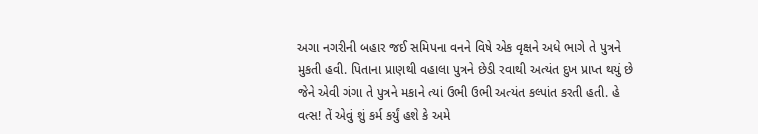અગા નગરીની બહાર જઈ સમિપના વનને વિષે એક વૃક્ષને અધે ભાગે તે પુત્રને મુકતી હવી. પિતાના પ્રાણથી વહાલા પુત્રને છેડી રવાથી અત્યંત દુખ પ્રાપ્ત થયું છે જેને એવી ગંગા તે પુત્રને મકાને ત્યાં ઉભી ઉભી અત્યંત કલ્પાંત કરતી હતી. હે વત્સ! તેં એવું શું કર્મ કર્યું હશે કે અમે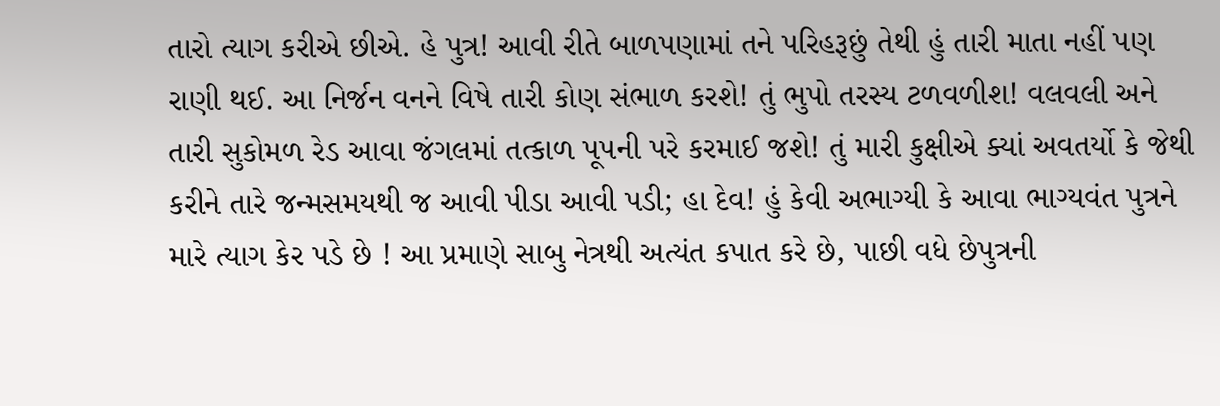તારો ત્યાગ કરીએ છીએ. હે પુત્ર! આવી રીતે બાળપણામાં તને પરિહરૂછું તેથી હું તારી માતા નહીં પણ રાણી થઈ. આ નિર્જન વનને વિષે તારી કોણ સંભાળ કરશે! તું ભુપો તરસ્ય ટળવળીશ! વલવલી અને તારી સુકોમળ રેડ આવા જંગલમાં તત્કાળ પૂ૫ની પરે કરમાઈ જશે! તું મારી કુક્ષીએ ક્યાં અવતર્યો કે જેથી કરીને તારે જન્મસમયથી જ આવી પીડા આવી પડી; હા દેવ! હું કેવી અભાગ્યી કે આવા ભાગ્યવંત પુત્રને મારે ત્યાગ કેર પડે છે ! આ પ્રમાણે સાબુ નેત્રથી અત્યંત કપાત કરે છે, પાછી વધે છેપુત્રની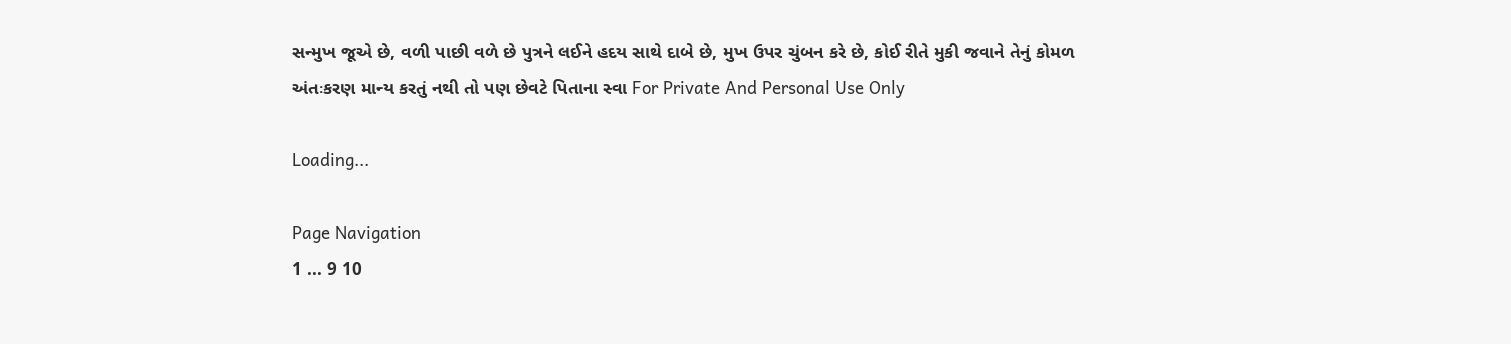સન્મુખ જૂએ છે, વળી પાછી વળે છે પુત્રને લઈને હદય સાથે દાબે છે, મુખ ઉપર ચુંબન કરે છે, કોઈ રીતે મુકી જવાને તેનું કોમળ અંતઃકરણ માન્ય કરતું નથી તો પણ છેવટે પિતાના સ્વા For Private And Personal Use Only

Loading...

Page Navigation
1 ... 9 10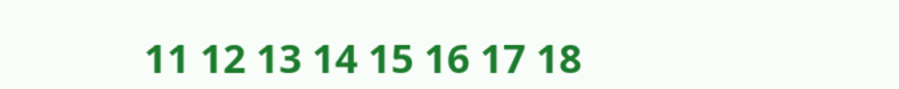11 12 13 14 15 16 17 18